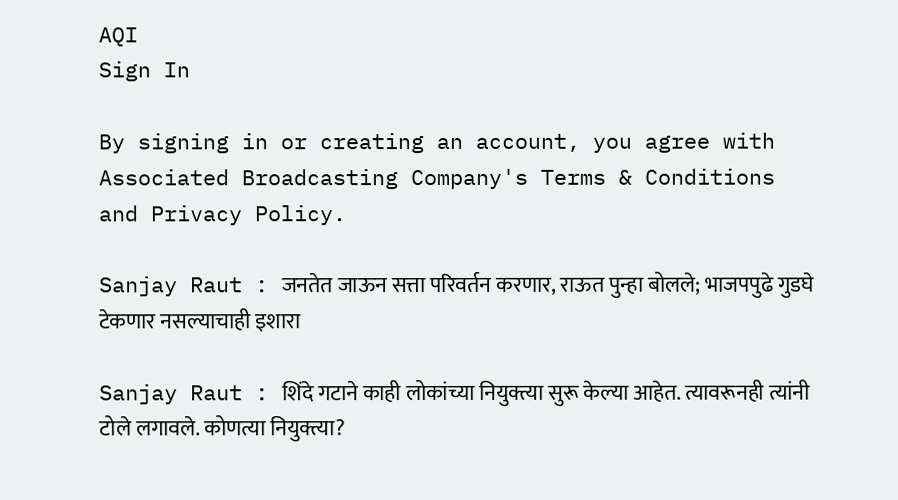AQI
Sign In

By signing in or creating an account, you agree with Associated Broadcasting Company's Terms & Conditions and Privacy Policy.

Sanjay Raut : जनतेत जाऊन सत्ता परिवर्तन करणार, राऊत पुन्हा बोलले; भाजपपुढे गुडघे टेकणार नसल्याचाही इशारा

Sanjay Raut : शिंदे गटाने काही लोकांच्या नियुक्त्या सुरू केल्या आहेत. त्यावरूनही त्यांनी टोले लगावले. कोणत्या नियुक्त्या?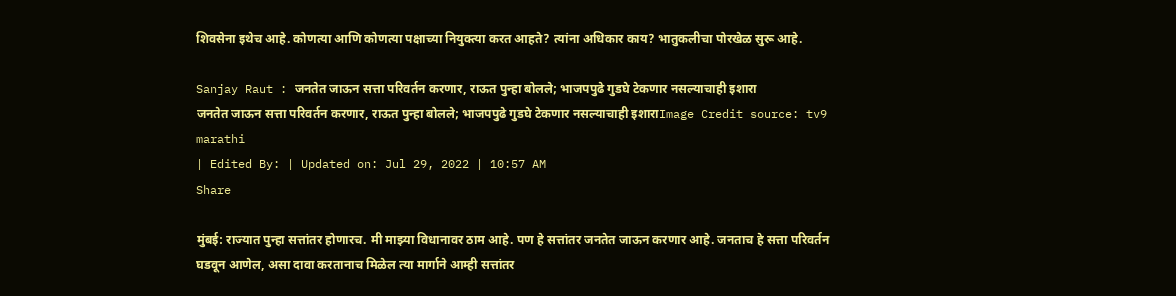शिवसेना इथेच आहे. कोणत्या आणि कोणत्या पक्षाच्या नियुक्त्या करत आहते? त्यांना अधिकार काय? भातुकलीचा पोरखेळ सुरू आहे.

Sanjay Raut : जनतेत जाऊन सत्ता परिवर्तन करणार, राऊत पुन्हा बोलले; भाजपपुढे गुडघे टेकणार नसल्याचाही इशारा
जनतेत जाऊन सत्ता परिवर्तन करणार, राऊत पुन्हा बोलले; भाजपपुढे गुडघे टेकणार नसल्याचाही इशाराImage Credit source: tv9 marathi
| Edited By: | Updated on: Jul 29, 2022 | 10:57 AM
Share

मुंबई: राज्यात पुन्हा सत्तांतर होणारच. मी माझ्या विधानावर ठाम आहे. पण हे सत्तांतर जनतेत जाऊन करणार आहे. जनताच हे सत्ता परिवर्तन घडवून आणेल, असा दावा करतानाच मिळेल त्या मार्गाने आम्ही सत्तांतर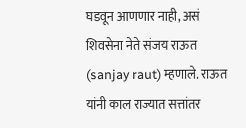घडवून आणणार नाही, असं शिवसेना नेते संजय राऊत (sanjay raut) म्हणाले. राऊत यांनी काल राज्यात सत्तांतर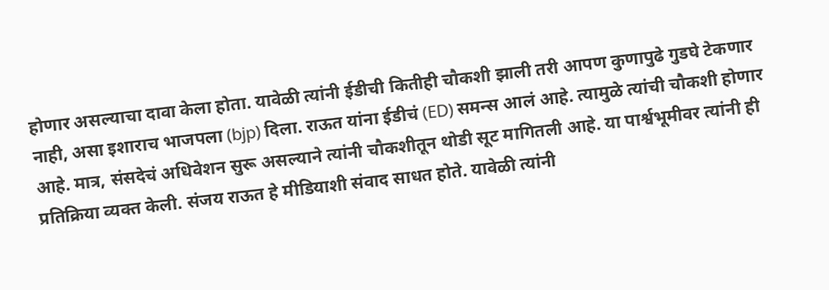होणार असल्याचा दावा केला होता. यावेळी त्यांनी ईडीची कितीही चौकशी झाली तरी आपण कुणापुढे गुडघे टेकणार नाही, असा इशाराच भाजपला (bjp) दिला. राऊत यांना ईडीचं (ED) समन्स आलं आहे. त्यामुळे त्यांची चौकशी होणार आहे. मात्र, संसदेचं अधिवेशन सुरू असल्याने त्यांनी चौकशीतून थोडी सूट मागितली आहे. या पार्श्वभूमीवर त्यांनी ही प्रतिक्रिया व्यक्त केली. संजय राऊत हे मीडियाशी संवाद साधत होते. यावेळी त्यांनी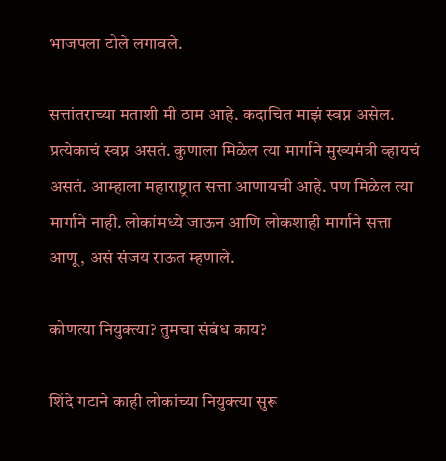भाजपला टोले लगावले.

सत्तांतराच्या मताशी मी ठाम आहे. कदाचित माझं स्वप्न असेल. प्रत्येकाचं स्वप्न असतं. कुणाला मिळेल त्या मार्गाने मुख्यमंत्री व्हायचं असतं. आम्हाला महाराष्ट्रात सत्ता आणायची आहे. पण मिळेल त्या मार्गाने नाही. लोकांमध्ये जाऊन आणि लोकशाही मार्गाने सत्ता आणू, असं संजय राऊत म्हणाले.

कोणत्या नियुक्त्या? तुमचा संबंध काय?

शिंदे गटाने काही लोकांच्या नियुक्त्या सुरू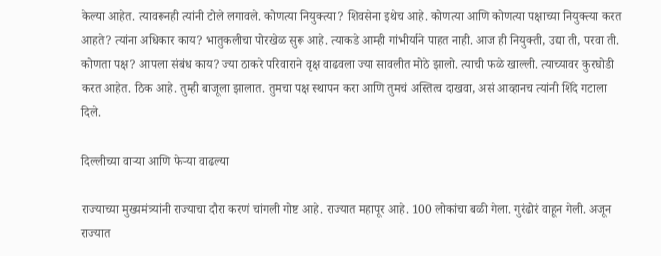केल्या आहेत. त्यावरूनही त्यांनी टोले लगावले. कोणत्या नियुक्त्या? शिवसेना इथेच आहे. कोणत्या आणि कोणत्या पक्षाच्या नियुक्त्या करत आहते? त्यांना अधिकार काय? भातुकलीचा पोरखेळ सुरू आहे. त्याकडे आम्ही गांभीर्याने पाहत नाही. आज ही नियुक्ती, उद्या ती, परवा ती. कोणता पक्ष? आपला संबंध काय? ज्या ठाकरे परिवाराने वृक्ष वाढवला ज्या सावलीत मोठे झालो. त्याची फळे खाल्ली. त्याच्यावर कुरघोडी करत आहेत. ठिक आहे. तुम्ही बाजूला झालात. तुमचा पक्ष स्थापन करा आणि तुमचं अस्तित्व दाखवा, असं आव्हानच त्यांनी शिंदे गटाला दिले.

दिल्लीच्या वाऱ्या आणि फेऱ्या वाढल्या

राज्याच्या मुख्यमंत्र्यांनी राज्याचा दौरा करणं चांगली गोष्ट आहे. राज्यात महापूर आहे. 100 लोकांचा बळी गेला. गुरंढोरं वाहून गेली. अजून राज्यात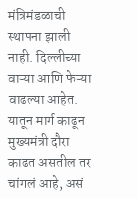मंत्रिमंडळाची स्थापना झाली नाही. दिल्लीच्या वाऱ्या आणि फेऱ्या वाढल्या आहेत. यातून मार्ग काढून मुख्यमंत्री दौरा काढत असतील तर चांगलं आहे, असं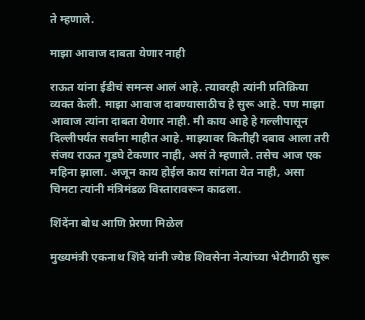ते म्हणाले.

माझा आवाज दाबता येणार नाही

राऊत यांना ईडीचं समन्स आलं आहे. त्यावरही त्यांनी प्रतिक्रिया व्यक्त केली. माझा आवाज दाबण्यासाठीच हे सुरू आहे. पण माझा आवाज त्यांना दाबता येणार नाही. मी काय आहे हे गल्लीपासून दिल्लीपर्यंत सर्वांना माहीत आहे. माझ्यावर कितीही दबाव आला तरी संजय राऊत गुडघे टेकणार नाही, असं ते म्हणाले. तसेच आज एक महिना झाला. अजून काय होईल काय सांगता येत नाही, असा चिमटा त्यांनी मंत्रिमंडळ विस्तारावरून काढला.

शिंदेंना बोध आणि प्रेरणा मिळेल

मुख्यमंत्री एकनाथ शिंदे यांनी ज्येष्ठ शिवसेना नेत्यांच्या भेटीगाठी सुरू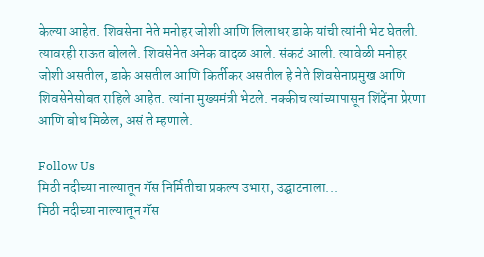केल्या आहेत. शिवसेना नेते मनोहर जोशी आणि लिलाधर डाके यांची त्यांनी भेट घेतली. त्यावरही राऊत बोलले. शिवसेनेत अनेक वादळ आले. संकटं आली. त्यावेळी मनोहर जोशी असतील, डाके असतील आणि किर्तीकर असतील हे नेते शिवसेनाप्रमुख आणि शिवसेनेसोबत राहिले आहेत. त्यांना मुख्यमंत्री भेटले. नक्कीच त्यांच्यापासून शिंदेंना प्रेरणा आणि बोध मिळेल, असं ते म्हणाले.

Follow Us
मिठी नदीच्या नाल्यातून गॅस निर्मितीचा प्रकल्प उभारा, उद्घाटनाला...
मिठी नदीच्या नाल्यातून गॅस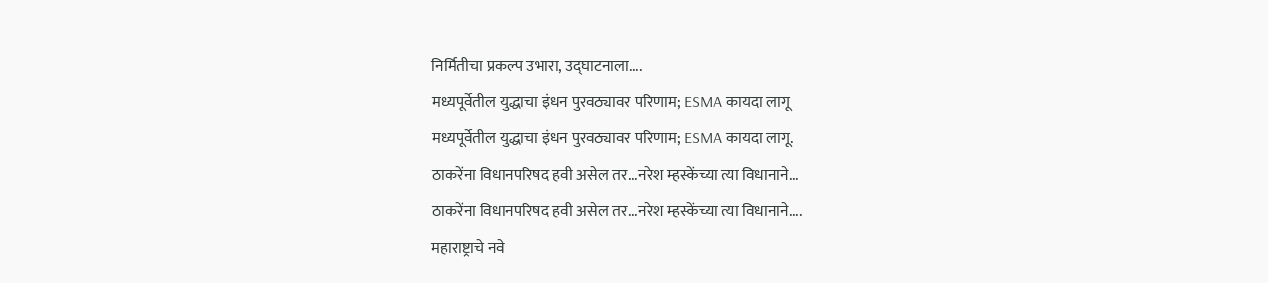निर्मितीचा प्रकल्प उभारा, उद्घाटनाला....
मध्यपूर्वेतील युद्धाचा इंधन पुरवठ्यावर परिणाम; ESMA कायदा लागू
मध्यपूर्वेतील युद्धाचा इंधन पुरवठ्यावर परिणाम; ESMA कायदा लागू.
ठाकरेंना विधानपरिषद हवी असेल तर...नरेश म्हस्केंच्या त्या विधानाने...
ठाकरेंना विधानपरिषद हवी असेल तर...नरेश म्हस्केंच्या त्या विधानाने....
महाराष्ट्राचे नवे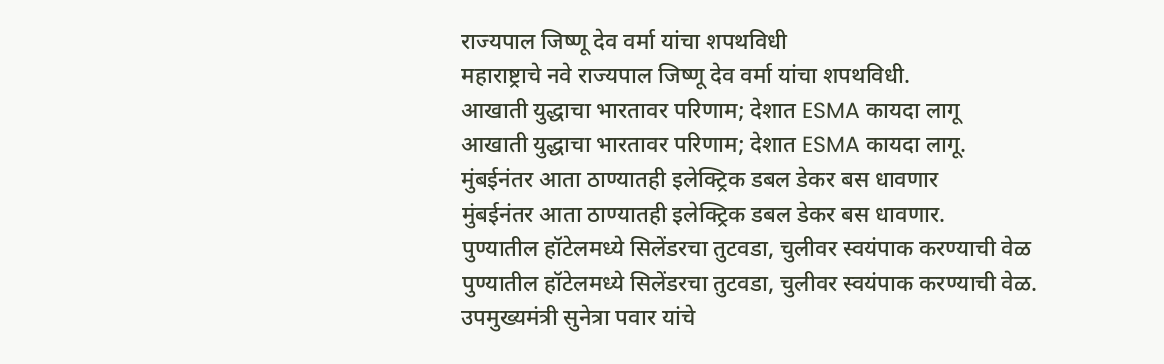राज्यपाल जिष्णू देव वर्मा यांचा शपथविधी
महाराष्ट्राचे नवे राज्यपाल जिष्णू देव वर्मा यांचा शपथविधी.
आखाती युद्धाचा भारतावर परिणाम; देशात ESMA कायदा लागू
आखाती युद्धाचा भारतावर परिणाम; देशात ESMA कायदा लागू.
मुंबईनंतर आता ठाण्यातही इलेक्ट्रिक डबल डेकर बस धावणार
मुंबईनंतर आता ठाण्यातही इलेक्ट्रिक डबल डेकर बस धावणार.
पुण्यातील हॉटेलमध्ये सिलेंडरचा तुटवडा, चुलीवर स्वयंपाक करण्याची वेळ
पुण्यातील हॉटेलमध्ये सिलेंडरचा तुटवडा, चुलीवर स्वयंपाक करण्याची वेळ.
उपमुख्यमंत्री सुनेत्रा पवार यांचे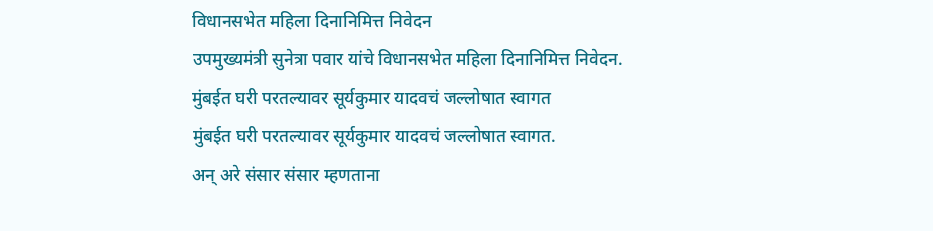विधानसभेत महिला दिनानिमित्त निवेदन
उपमुख्यमंत्री सुनेत्रा पवार यांचे विधानसभेत महिला दिनानिमित्त निवेदन.
मुंबईत घरी परतल्यावर सूर्यकुमार यादवचं जल्लोषात स्वागत
मुंबईत घरी परतल्यावर सूर्यकुमार यादवचं जल्लोषात स्वागत.
अन् अरे संसार संसार म्हणताना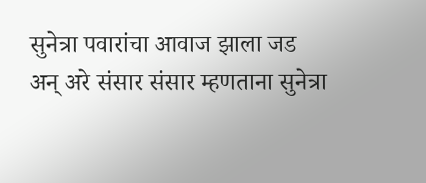सुनेत्रा पवारांचा आवाज झाला जड
अन् अरे संसार संसार म्हणताना सुनेत्रा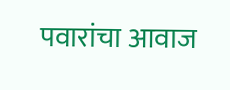पवारांचा आवाज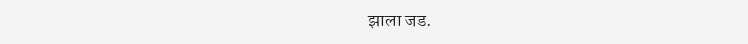झाला जड.